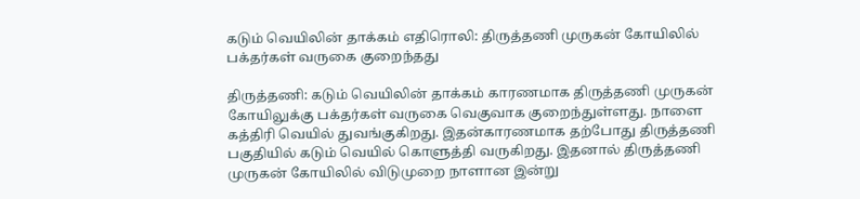கடும் வெயிலின் தாக்கம் எதிரொலி: திருத்தணி முருகன் கோயிலில் பக்தர்கள் வருகை குறைந்தது

திருத்தணி: கடும் வெயிலின் தாக்கம் காரணமாக திருத்தணி முருகன் கோயிலுக்கு பக்தர்கள் வருகை வெகுவாக குறைந்துள்ளது. நாளை கத்திரி வெயில் துவங்குகிறது. இதன்காரணமாக தற்போது திருத்தணி பகுதியில் கடும் வெயில் கொளுத்தி வருகிறது. இதனால் திருத்தணி முருகன் கோயிலில் விடுமுறை நாளான இன்று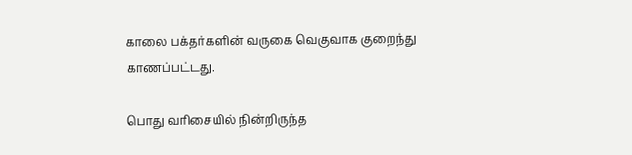காலை பக்தர்களின் வருகை வெகுவாக குறைந்து காணப்பட்டது.

பொது வரிசையில் நின்றிருந்த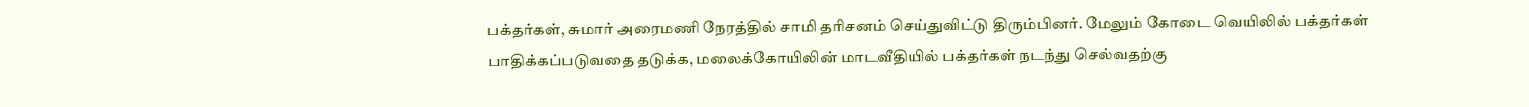பக்தர்கள், சுமார் அரைமணி நேரத்தில் சாமி தரிசனம் செய்துவிட்டு திரும்பினர். மேலும் கோடை வெயிலில் பக்தர்கள் பாதிக்கப்படுவதை தடுக்க, மலைக்கோயிலின் மாடவீதியில் பக்தர்கள் நடந்து செல்வதற்கு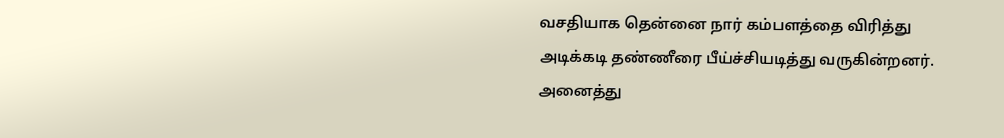வசதியாக தென்னை நார் கம்பளத்தை விரித்து அடிக்கடி தண்ணீரை பீய்ச்சியடித்து வருகின்றனர். அனைத்து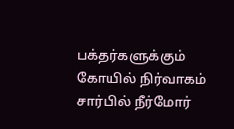பக்தர்களுக்கும் கோயில் நிர்வாகம் சார்பில் நீர்மோர்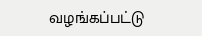வழங்கப்பட்டு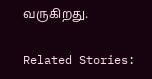வருகிறது.

Related Stories: